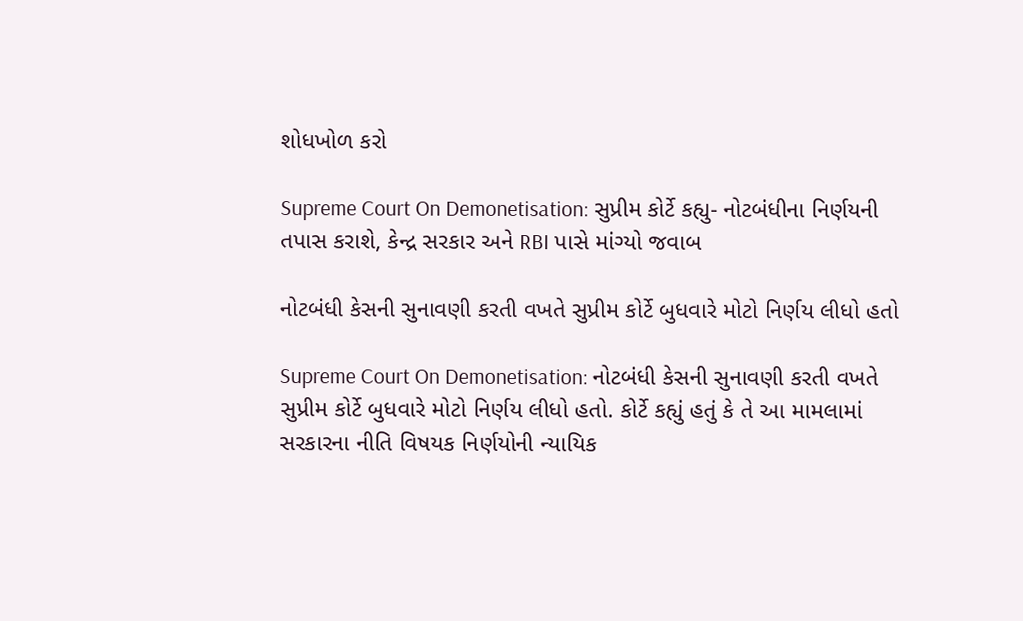શોધખોળ કરો

Supreme Court On Demonetisation: સુપ્રીમ કોર્ટે કહ્યુ- નોટબંધીના નિર્ણયની તપાસ કરાશે, કેન્દ્ર સરકાર અને RBI પાસે માંગ્યો જવાબ

નોટબંધી કેસની સુનાવણી કરતી વખતે સુપ્રીમ કોર્ટે બુધવારે મોટો નિર્ણય લીધો હતો

Supreme Court On Demonetisation: નોટબંધી કેસની સુનાવણી કરતી વખતે સુપ્રીમ કોર્ટે બુધવારે મોટો નિર્ણય લીધો હતો. કોર્ટે કહ્યું હતું કે તે આ મામલામાં સરકારના નીતિ વિષયક નિર્ણયોની ન્યાયિક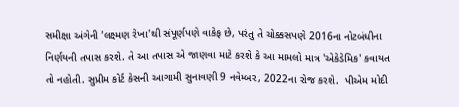સમીક્ષા અંગેની 'લક્ષ્મણ રેખા'થી સંપૂર્ણપણે વાકેફ છે, પરંતુ તે ચોક્કસપણે 2016ના નોટબંધીના નિર્ણયની તપાસ કરશે. તે આ તપાસ એ જાણવા માટે કરશે કે આ મામલો માત્ર 'એકેડેમિક' કવાયત તો નહોતી. સુપ્રીમ કોર્ટ કેસની આગામી સુનાવણી 9 નવેમ્બર, 2022ના રોજ કરશે.  પીએમ મોદી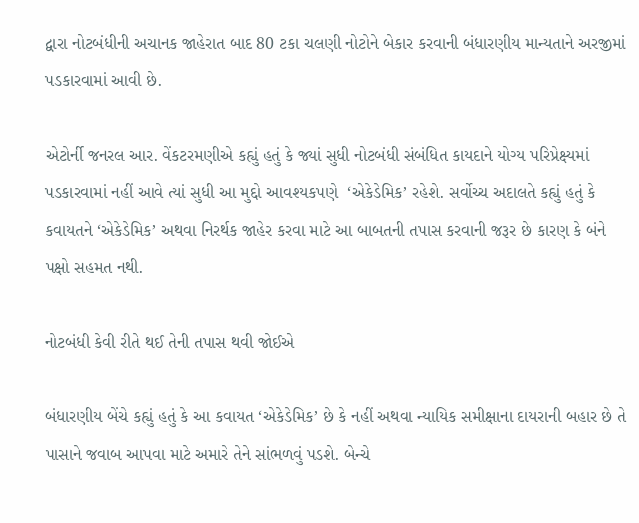દ્વારા નોટબંધીની અચાનક જાહેરાત બાદ 80 ટકા ચલણી નોટોને બેકાર કરવાની બંધારણીય માન્યતાને અરજીમાં પડકારવામાં આવી છે.

એટોર્ની જનરલ આર. વેંકટરમણીએ કહ્યું હતું કે જ્યાં સુધી નોટબંધી સંબંધિત કાયદાને યોગ્ય પરિપ્રેક્ષ્યમાં પડકારવામાં નહીં આવે ત્યાં સુધી આ મુદ્દો આવશ્યકપણે  ‘એકેડેમિક’ રહેશે. સર્વોચ્ચ અદાલતે કહ્યું હતું કે કવાયતને ‘એકેડેમિક’ અથવા નિરર્થક જાહેર કરવા માટે આ બાબતની તપાસ કરવાની જરૂર છે કારણ કે બંને પક્ષો સહમત નથી.

નોટબંધી કેવી રીતે થઈ તેની તપાસ થવી જોઈએ

બંધારણીય બેંચે કહ્યું હતું કે આ કવાયત ‘એકેડેમિક’ છે કે નહીં અથવા ન્યાયિક સમીક્ષાના દાયરાની બહાર છે તે પાસાને જવાબ આપવા માટે અમારે તેને સાંભળવું પડશે. બેન્ચે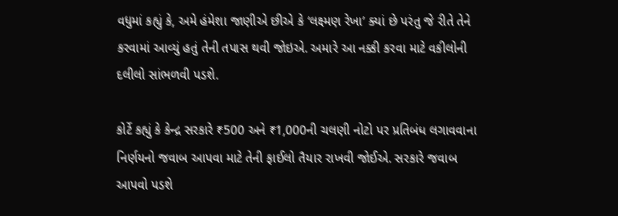વધુમાં કહ્યું કે, અમે હંમેશા જાણીએ છીએ કે ‘લક્ષ્મણ રેખા’ ક્યાં છે પરંતુ જે રીતે તેને કરવામાં આવ્યું હતું તેની તપાસ થવી જોઇએ. અમારે આ નક્કી કરવા માટે વકીલોની દલીલો સાંભળવી પડશે.

કોર્ટે કહ્યું કે કેન્દ્ર સરકારે ₹500 અને ₹1,000ની ચલણી નોટો પર પ્રતિબંધ લગાવવાના નિર્ણયનો જવાબ આપવા માટે તેની ફાઈલો તૈયાર રાખવી જોઈએ. સરકારે જવાબ આપવો પડશે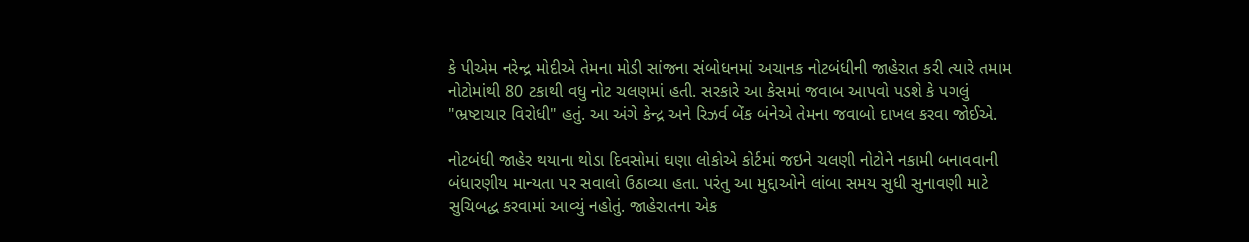કે પીએમ નરેન્દ્ર મોદીએ તેમના મોડી સાંજના સંબોધનમાં અચાનક નોટબંધીની જાહેરાત કરી ત્યારે તમામ નોટોમાંથી 80 ટકાથી વધુ નોટ ચલણમાં હતી. સરકારે આ કેસમાં જવાબ આપવો પડશે કે પગલું "ભ્રષ્ટાચાર વિરોધી" હતું. આ અંગે કેન્દ્ર અને રિઝર્વ બેંક બંનેએ તેમના જવાબો દાખલ કરવા જોઈએ.

નોટબંધી જાહેર થયાના થોડા દિવસોમાં ઘણા લોકોએ કોર્ટમાં જઇને ચલણી નોટોને નકામી બનાવવાની બંધારણીય માન્યતા પર સવાલો ઉઠાવ્યા હતા. પરંતુ આ મુદ્દાઓને લાંબા સમય સુધી સુનાવણી માટે સુચિબદ્ધ કરવામાં આવ્યું નહોતું. જાહેરાતના એક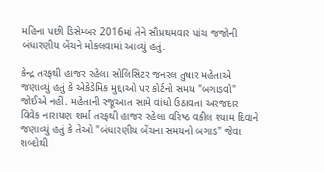મહિના પછી ડિસેમ્બર 2016માં તેને સૌપ્રથમવાર પાંચ જજોની બંધારણીય બેંચને મોકલવામાં આવ્યું હતું.

કેન્દ્ર તરફથી હાજર રહેલા સોલિસિટર જનરલ તુષાર મહેતાએ જણાવ્યું હતું કે એકેડેમિક મુદ્દાઓ પર કોર્ટનો સમય "બગાડવો" જોઈએ નહીં. મહેતાની રજૂઆત સામે વાંધો ઉઠાવતા અરજદાર વિવેક નારાયણ શર્મા તરફથી હાજર રહેલા વરિષ્ઠ વકીલ શ્યામ દિવાને જણાવ્યું હતું કે તેઓ "બંધારણીય બેંચના સમયનો બગાડ" જેવા શબ્દોથી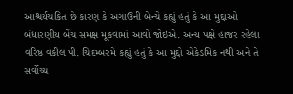આશ્ચર્યચકિત છે કારણ કે અગાઉની બેન્ચે કહ્યું હતું કે આ મુદ્દાઓ બંધારણીય બેંચ સમક્ષ મૂકવામાં આવો જોઇએ. અન્ય પક્ષે હાજર રહેલા વરિષ્ઠ વકીલ પી. ચિદમ્બરમે કહ્યું હતું કે આ મુદ્દો એકેડમિક નથી અને તે સર્વોચ્ચ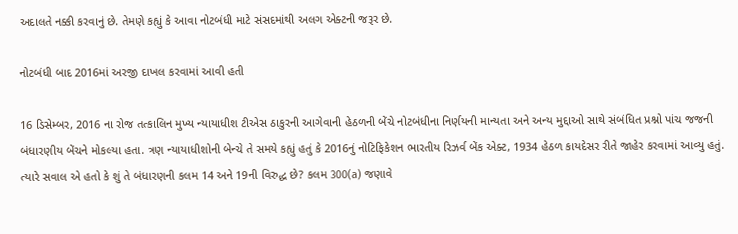અદાલતે નક્કી કરવાનું છે. તેમણે કહ્યું કે આવા નોટબંધી માટે સંસદમાંથી અલગ એક્ટની જરૂર છે.

નોટબંધી બાદ 2016માં અરજી દાખલ કરવામાં આવી હતી

16 ડિસેમ્બર, 2016 ના રોજ તત્કાલિન મુખ્ય ન્યાયાધીશ ટીએસ ઠાકુરની આગેવાની હેઠળની બેંચે નોટબંધીના નિર્ણયની માન્યતા અને અન્ય મુદ્દાઓ સાથે સંબંધિત પ્રશ્નો પાંચ જજની બંધારણીય બેંચને મોકલ્યા હતા. ત્રણ ન્યાયાધીશોની બેન્ચે તે સમયે કહ્યું હતું કે 2016નું નોટિફિકેશન ભારતીય રિઝર્વ બેંક એક્ટ, 1934 હેઠળ કાયદેસર રીતે જાહેર કરવામાં આવ્યુ હતું. ત્યારે સવાલ એ હતો કે શું તે બંધારણની કલમ 14 અને 19ની વિરુદ્ધ છે? કલમ 300(a) જણાવે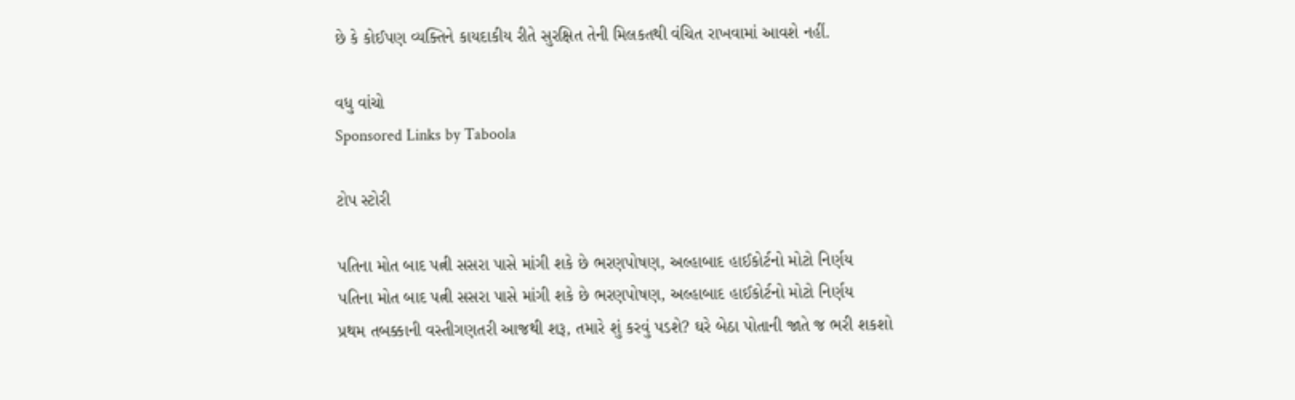છે કે કોઈપણ વ્યક્તિને કાયદાકીય રીતે સુરક્ષિત તેની મિલકતથી વંચિત રાખવામાં આવશે નહીં.

વધુ વાંચો
Sponsored Links by Taboola

ટોપ સ્ટોરી

પતિના મોત બાદ પત્ની સસરા પાસે માંગી શકે છે ભરણપોષણ, અલ્હાબાદ હાઈકોર્ટનો મોટો નિર્ણય
પતિના મોત બાદ પત્ની સસરા પાસે માંગી શકે છે ભરણપોષણ, અલ્હાબાદ હાઈકોર્ટનો મોટો નિર્ણય
પ્રથમ તબક્કાની વસ્તીગણતરી આજથી શરૂ, તમારે શું કરવું પડશે? ઘરે બેઠા પોતાની જાતે જ ભરી શકશો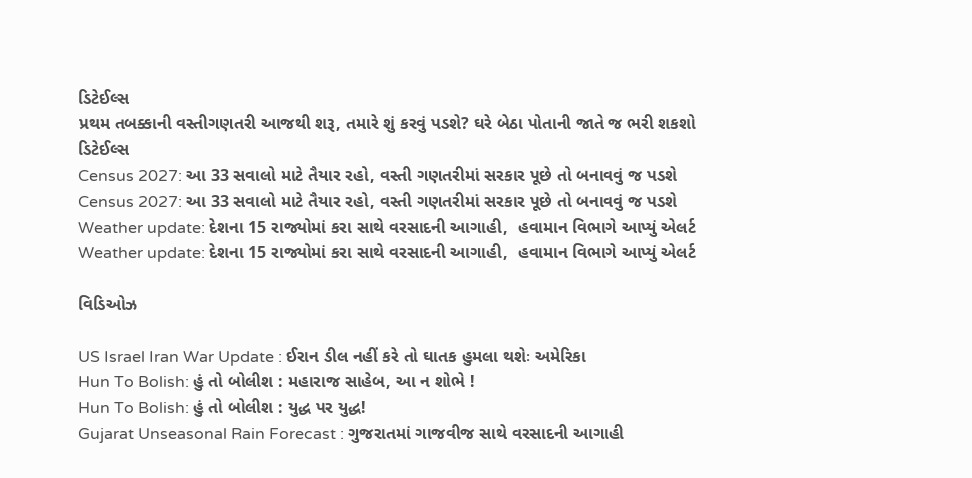ડિટેઈલ્સ
પ્રથમ તબક્કાની વસ્તીગણતરી આજથી શરૂ, તમારે શું કરવું પડશે? ઘરે બેઠા પોતાની જાતે જ ભરી શકશો ડિટેઈલ્સ
Census 2027: આ 33 સવાલો માટે તૈયાર રહો, વસ્તી ગણતરીમાં સરકાર પૂછે તો બનાવવું જ પડશે
Census 2027: આ 33 સવાલો માટે તૈયાર રહો, વસ્તી ગણતરીમાં સરકાર પૂછે તો બનાવવું જ પડશે
Weather update: દેશના 15 રાજ્યોમાં કરા સાથે વરસાદની આગાહી,  હવામાન વિભાગે આપ્યું એલર્ટ
Weather update: દેશના 15 રાજ્યોમાં કરા સાથે વરસાદની આગાહી,  હવામાન વિભાગે આપ્યું એલર્ટ

વિડિઓઝ

US Israel Iran War Update : ઈરાન ડીલ નહીં કરે તો ઘાતક હુમલા થશેઃ અમેરિકા
Hun To Bolish: હું તો બોલીશ : મહારાજ સાહેબ, આ ન શોભે !
Hun To Bolish: હું તો બોલીશ : યુદ્ધ પર યુદ્ધ!
Gujarat Unseasonal Rain Forecast : ગુજરાતમાં ગાજવીજ સાથે વરસાદની આગાહી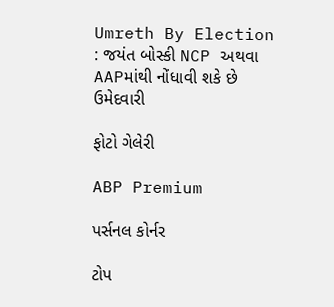Umreth By Election : જયંત બોસ્કી NCP અથવા AAPમાંથી નોંધાવી શકે છે ઉમેદવારી

ફોટો ગેલેરી

ABP Premium

પર્સનલ કોર્નર

ટોપ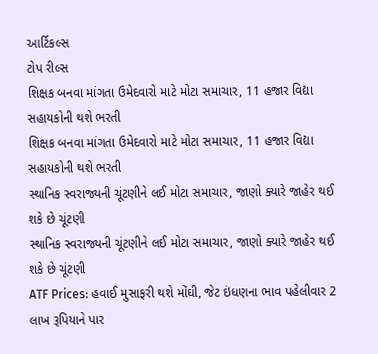આર્ટિકલ્સ
ટોપ રીલ્સ
શિક્ષક બનવા માંગતા ઉમેદવારો માટે મોટા સમાચાર, 11 હજાર વિદ્યા સહાયકોની થશે ભરતી
શિક્ષક બનવા માંગતા ઉમેદવારો માટે મોટા સમાચાર, 11 હજાર વિદ્યા સહાયકોની થશે ભરતી
સ્થાનિક સ્વરાજ્યની ચૂંટણીને લઈ મોટા સમાચાર, જાણો ક્યારે જાહેર થઈ શકે છે ચૂંટણી
સ્થાનિક સ્વરાજ્યની ચૂંટણીને લઈ મોટા સમાચાર, જાણો ક્યારે જાહેર થઈ શકે છે ચૂંટણી
ATF Prices: હવાઈ મુસાફરી થશે મોંઘી, જેટ ઇંધણના ભાવ પહેલીવાર 2 લાખ રૂપિયાને પાર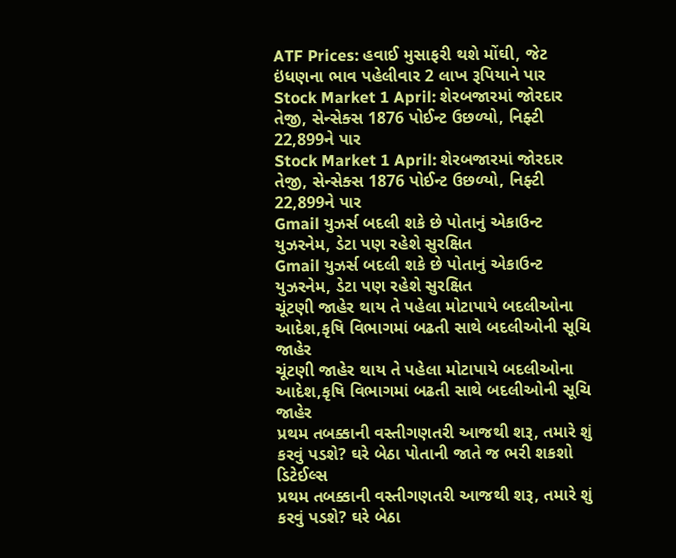ATF Prices: હવાઈ મુસાફરી થશે મોંઘી, જેટ ઇંધણના ભાવ પહેલીવાર 2 લાખ રૂપિયાને પાર
Stock Market 1 April: શેરબજારમાં જોરદાર તેજી, સેન્સેક્સ 1876 પોઈન્ટ ઉછળ્યો, નિફ્ટી 22,899ને પાર
Stock Market 1 April: શેરબજારમાં જોરદાર તેજી, સેન્સેક્સ 1876 પોઈન્ટ ઉછળ્યો, નિફ્ટી 22,899ને પાર
Gmail યુઝર્સ બદલી શકે છે પોતાનું એકાઉન્ટ યુઝરનેમ, ડેટા પણ રહેશે સુરક્ષિત
Gmail યુઝર્સ બદલી શકે છે પોતાનું એકાઉન્ટ યુઝરનેમ, ડેટા પણ રહેશે સુરક્ષિત
ચૂંટણી જાહેર થાય તે પહેલા મોટાપાયે બદલીઓના આદેશ,કૃષિ વિભાગમાં બઢતી સાથે બદલીઓની સૂચિ જાહેર
ચૂંટણી જાહેર થાય તે પહેલા મોટાપાયે બદલીઓના આદેશ,કૃષિ વિભાગમાં બઢતી સાથે બદલીઓની સૂચિ જાહેર
પ્રથમ તબક્કાની વસ્તીગણતરી આજથી શરૂ, તમારે શું કરવું પડશે? ઘરે બેઠા પોતાની જાતે જ ભરી શકશો ડિટેઈલ્સ
પ્રથમ તબક્કાની વસ્તીગણતરી આજથી શરૂ, તમારે શું કરવું પડશે? ઘરે બેઠા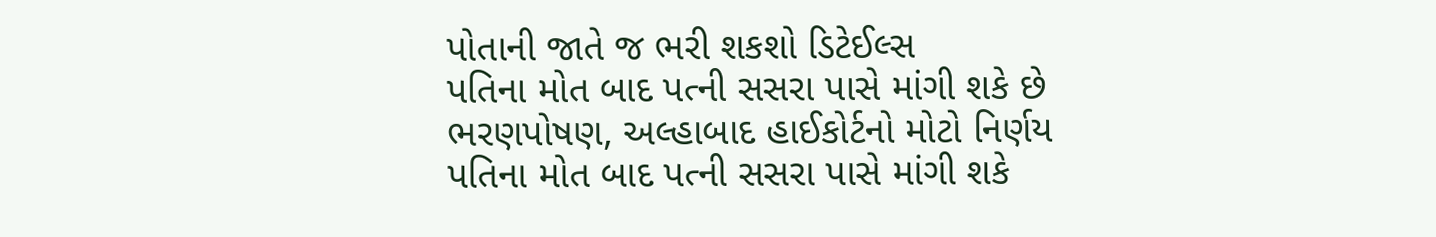પોતાની જાતે જ ભરી શકશો ડિટેઈલ્સ
પતિના મોત બાદ પત્ની સસરા પાસે માંગી શકે છે ભરણપોષણ, અલ્હાબાદ હાઈકોર્ટનો મોટો નિર્ણય
પતિના મોત બાદ પત્ની સસરા પાસે માંગી શકે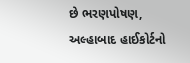છે ભરણપોષણ, અલ્હાબાદ હાઈકોર્ટનો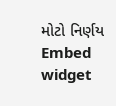મોટો નિર્ણય
Embed widget